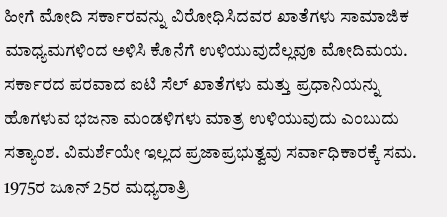ಹೀಗೆ ಮೋದಿ ಸರ್ಕಾರವನ್ನು ವಿರೋಧಿಸಿದವರ ಖಾತೆಗಳು ಸಾಮಾಜಿಕ ಮಾಧ್ಯಮಗಳಿಂದ ಅಳಿಸಿ ಕೊನೆಗೆ ಉಳಿಯುವುದೆಲ್ಲವೂ ಮೋದಿಮಯ. ಸರ್ಕಾರದ ಪರವಾದ ಐಟಿ ಸೆಲ್ ಖಾತೆಗಳು ಮತ್ತು ಪ್ರಧಾನಿಯನ್ನು ಹೊಗಳುವ ಭಜನಾ ಮಂಡಳಿಗಳು ಮಾತ್ರ ಉಳಿಯುವುದು ಎಂಬುದು ಸತ್ಯಾಂಶ. ವಿಮರ್ಶೆಯೇ ಇಲ್ಲದ ಪ್ರಜಾಪ್ರಭುತ್ವವು ಸರ್ವಾಧಿಕಾರಕ್ಕೆ ಸಮ.
1975ರ ಜೂನ್ 25ರ ಮಧ್ಯರಾತ್ರಿ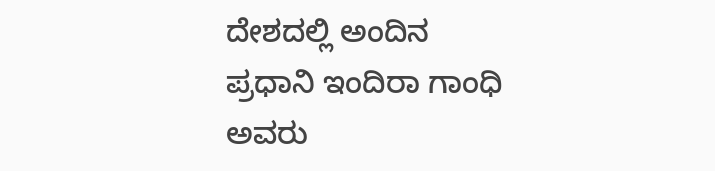ದೇಶದಲ್ಲಿ ಅಂದಿನ ಪ್ರಧಾನಿ ಇಂದಿರಾ ಗಾಂಧಿ ಅವರು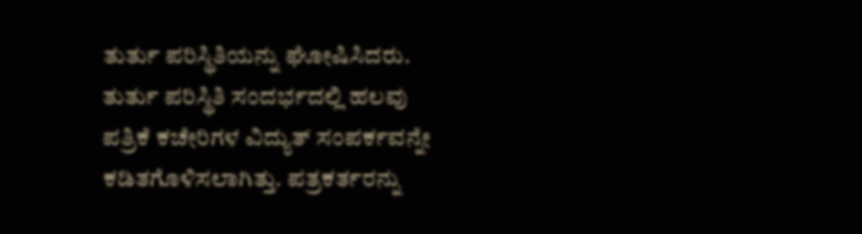ತುರ್ತು ಪರಿಸ್ಥಿತಿಯನ್ನು ಘೋಷಿಸಿದರು. ತುರ್ತು ಪರಿಸ್ಥಿತಿ ಸಂದರ್ಭದಲ್ಲಿ ಹಲವು ಪತ್ರಿಕೆ ಕಚೇರಿಗಳ ವಿದ್ಯುತ್ ಸಂಪರ್ಕವನ್ನೇ ಕಡಿತಗೊಳಿಸಲಾಗಿತ್ತು. ಪತ್ರಕರ್ತರನ್ನು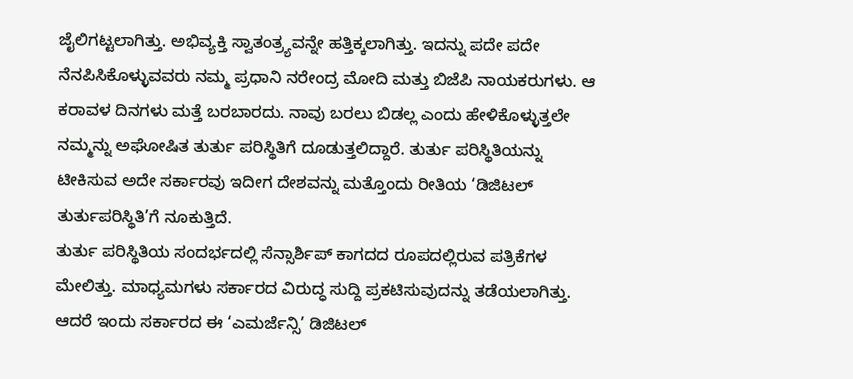ಜೈಲಿಗಟ್ಟಲಾಗಿತ್ತು. ಅಭಿವ್ಯಕ್ತಿ ಸ್ವಾತಂತ್ರ್ಯವನ್ನೇ ಹತ್ತಿಕ್ಕಲಾಗಿತ್ತು. ಇದನ್ನು ಪದೇ ಪದೇ ನೆನಪಿಸಿಕೊಳ್ಳುವವರು ನಮ್ಮ ಪ್ರಧಾನಿ ನರೇಂದ್ರ ಮೋದಿ ಮತ್ತು ಬಿಜೆಪಿ ನಾಯಕರುಗಳು. ಆ ಕರಾವಳ ದಿನಗಳು ಮತ್ತೆ ಬರಬಾರದು. ನಾವು ಬರಲು ಬಿಡಲ್ಲ ಎಂದು ಹೇಳಿಕೊಳ್ಳುತ್ತಲೇ ನಮ್ಮನ್ನು ಅಘೋಷಿತ ತುರ್ತು ಪರಿಸ್ಥಿತಿಗೆ ದೂಡುತ್ತಲಿದ್ದಾರೆ. ತುರ್ತು ಪರಿಸ್ಥಿತಿಯನ್ನು ಟೀಕಿಸುವ ಅದೇ ಸರ್ಕಾರವು ಇದೀಗ ದೇಶವನ್ನು ಮತ್ತೊಂದು ರೀತಿಯ ‘ಡಿಜಿಟಲ್ ತುರ್ತುಪರಿಸ್ಥಿತಿ’ಗೆ ನೂಕುತ್ತಿದೆ.
ತುರ್ತು ಪರಿಸ್ಥಿತಿಯ ಸಂದರ್ಭದಲ್ಲಿ ಸೆನ್ಸಾರ್ಶಿಪ್ ಕಾಗದದ ರೂಪದಲ್ಲಿರುವ ಪತ್ರಿಕೆಗಳ ಮೇಲಿತ್ತು. ಮಾಧ್ಯಮಗಳು ಸರ್ಕಾರದ ವಿರುದ್ಧ ಸುದ್ದಿ ಪ್ರಕಟಿಸುವುದನ್ನು ತಡೆಯಲಾಗಿತ್ತು. ಆದರೆ ಇಂದು ಸರ್ಕಾರದ ಈ ‘ಎಮರ್ಜೆನ್ಸಿ’ ಡಿಜಿಟಲ್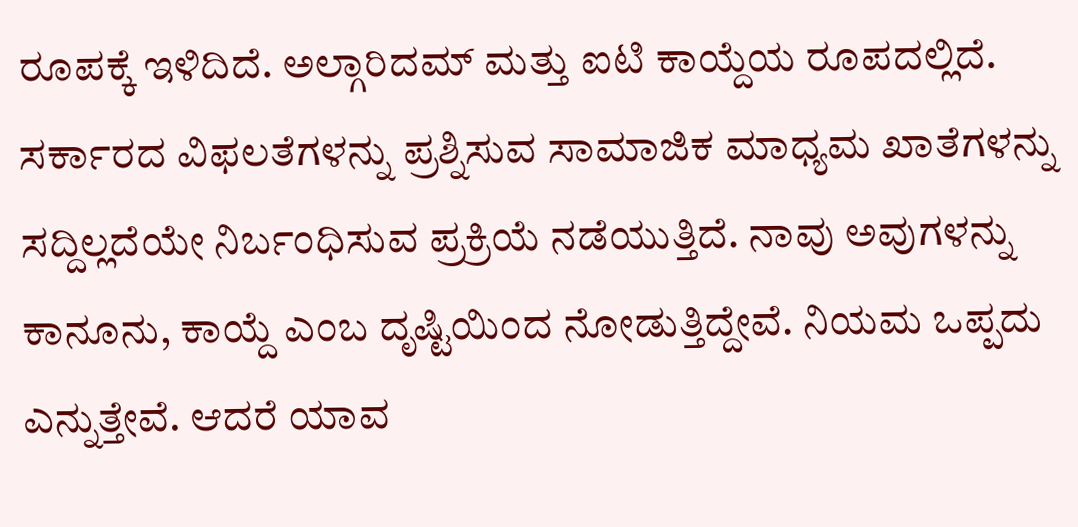ರೂಪಕ್ಕೆ ಇಳಿದಿದೆ. ಅಲ್ಗಾರಿದಮ್ ಮತ್ತು ಐಟಿ ಕಾಯ್ದೆಯ ರೂಪದಲ್ಲಿದೆ. ಸರ್ಕಾರದ ವಿಫಲತೆಗಳನ್ನು ಪ್ರಶ್ನಿಸುವ ಸಾಮಾಜಿಕ ಮಾಧ್ಯಮ ಖಾತೆಗಳನ್ನು ಸದ್ದಿಲ್ಲದೆಯೇ ನಿರ್ಬಂಧಿಸುವ ಪ್ರಕ್ರಿಯೆ ನಡೆಯುತ್ತಿದೆ. ನಾವು ಅವುಗಳನ್ನು ಕಾನೂನು, ಕಾಯ್ದೆ ಎಂಬ ದೃಷ್ಟಿಯಿಂದ ನೋಡುತ್ತಿದ್ದೇವೆ. ನಿಯಮ ಒಪ್ಪದು ಎನ್ನುತ್ತೇವೆ. ಆದರೆ ಯಾವ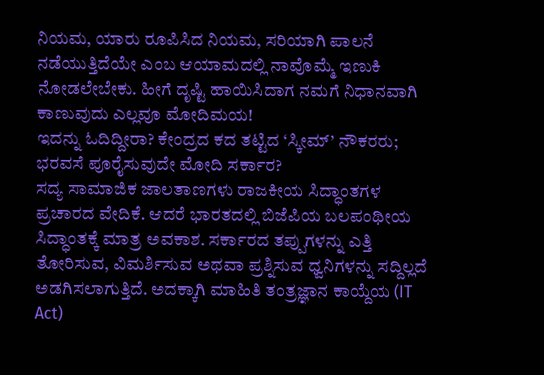ನಿಯಮ, ಯಾರು ರೂಪಿಸಿದ ನಿಯಮ, ಸರಿಯಾಗಿ ಪಾಲನೆ ನಡೆಯುತ್ತಿದೆಯೇ ಎಂಬ ಆಯಾಮದಲ್ಲಿ ನಾವೊಮ್ಮೆ ಇಣುಕಿ ನೋಡಲೇಬೇಕು. ಹೀಗೆ ದೃಷ್ಟಿ ಹಾಯಿಸಿದಾಗ ನಮಗೆ ನಿಧಾನವಾಗಿ ಕಾಣುವುದು ಎಲ್ಲವೂ ಮೋದಿಮಯ!
ಇದನ್ನು ಓದಿದ್ದೀರಾ? ಕೇಂದ್ರದ ಕದ ತಟ್ಟಿದ ‘ಸ್ಕೀಮ್’ ನೌಕರರು; ಭರವಸೆ ಪೂರೈಸುವುದೇ ಮೋದಿ ಸರ್ಕಾರ?
ಸದ್ಯ ಸಾಮಾಜಿಕ ಜಾಲತಾಣಗಳು ರಾಜಕೀಯ ಸಿದ್ಧಾಂತಗಳ ಪ್ರಚಾರದ ವೇದಿಕೆ. ಆದರೆ ಭಾರತದಲ್ಲಿ ಬಿಜೆಪಿಯ ಬಲಪಂಥೀಯ ಸಿದ್ಧಾಂತಕ್ಕೆ ಮಾತ್ರ ಅವಕಾಶ. ಸರ್ಕಾರದ ತಪ್ಪುಗಳನ್ನು ಎತ್ತಿ ತೋರಿಸುವ, ವಿಮರ್ಶಿಸುವ ಅಥವಾ ಪ್ರಶ್ನಿಸುವ ಧ್ವನಿಗಳನ್ನು ಸದ್ದಿಲ್ಲದೆ ಅಡಗಿಸಲಾಗುತ್ತಿದೆ. ಅದಕ್ಕಾಗಿ ಮಾಹಿತಿ ತಂತ್ರಜ್ಞಾನ ಕಾಯ್ದೆಯ (IT Act)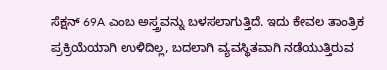ಸೆಕ್ಷನ್ 69A ಎಂಬ ಅಸ್ತ್ರವನ್ನು ಬಳಸಲಾಗುತ್ತಿದೆ. ಇದು ಕೇವಲ ತಾಂತ್ರಿಕ ಪ್ರಕ್ರಿಯೆಯಾಗಿ ಉಳಿದಿಲ್ಲ, ಬದಲಾಗಿ ವ್ಯವಸ್ಥಿತವಾಗಿ ನಡೆಯುತ್ತಿರುವ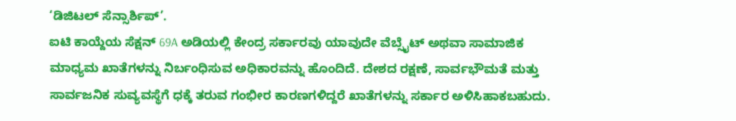‘ಡಿಜಿಟಲ್ ಸೆನ್ಸಾರ್ಶಿಪ್’.
ಐಟಿ ಕಾಯ್ದೆಯ ಸೆಕ್ಷನ್ 69A ಅಡಿಯಲ್ಲಿ ಕೇಂದ್ರ ಸರ್ಕಾರವು ಯಾವುದೇ ವೆಬ್ಸೈಟ್ ಅಥವಾ ಸಾಮಾಜಿಕ ಮಾಧ್ಯಮ ಖಾತೆಗಳನ್ನು ನಿರ್ಬಂಧಿಸುವ ಅಧಿಕಾರವನ್ನು ಹೊಂದಿದೆ. ದೇಶದ ರಕ್ಷಣೆ, ಸಾರ್ವಭೌಮತೆ ಮತ್ತು ಸಾರ್ವಜನಿಕ ಸುವ್ಯವಸ್ಥೆಗೆ ಧಕ್ಕೆ ತರುವ ಗಂಭೀರ ಕಾರಣಗಳಿದ್ದರೆ ಖಾತೆಗಳನ್ನು ಸರ್ಕಾರ ಅಳಿಸಿಹಾಕಬಹುದು.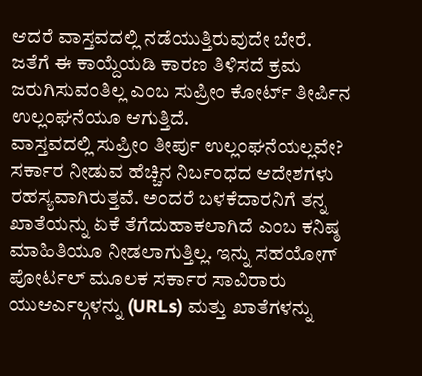ಆದರೆ ವಾಸ್ತವದಲ್ಲಿ ನಡೆಯುತ್ತಿರುವುದೇ ಬೇರೆ. ಜತೆಗೆ ಈ ಕಾಯ್ದೆಯಡಿ ಕಾರಣ ತಿಳಿಸದೆ ಕ್ರಮ ಜರುಗಿಸುವಂತಿಲ್ಲ ಎಂಬ ಸುಪ್ರೀಂ ಕೋರ್ಟ್ ತೀರ್ಪಿನ ಉಲ್ಲಂಘನೆಯೂ ಆಗುತ್ತಿದೆ.
ವಾಸ್ತವದಲ್ಲಿ ಸುಪ್ರೀಂ ತೀರ್ಪು ಉಲ್ಲಂಘನೆಯಲ್ಲವೇ?
ಸರ್ಕಾರ ನೀಡುವ ಹೆಚ್ಚಿನ ನಿರ್ಬಂಧದ ಆದೇಶಗಳು ರಹಸ್ಯವಾಗಿರುತ್ತವೆ. ಅಂದರೆ ಬಳಕೆದಾರನಿಗೆ ತನ್ನ ಖಾತೆಯನ್ನು ಏಕೆ ತೆಗೆದುಹಾಕಲಾಗಿದೆ ಎಂಬ ಕನಿಷ್ಠ ಮಾಹಿತಿಯೂ ನೀಡಲಾಗುತ್ತಿಲ್ಲ. ಇನ್ನು ಸಹಯೋಗ್ ಪೋರ್ಟಲ್ ಮೂಲಕ ಸರ್ಕಾರ ಸಾವಿರಾರು ಯುಆರ್ಎಲ್ಗಳನ್ನು (URLs) ಮತ್ತು ಖಾತೆಗಳನ್ನು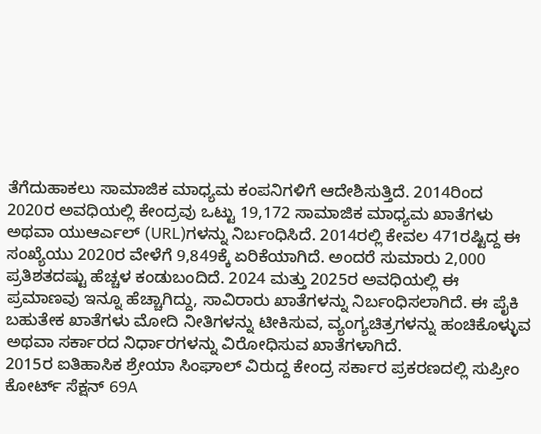ತೆಗೆದುಹಾಕಲು ಸಾಮಾಜಿಕ ಮಾಧ್ಯಮ ಕಂಪನಿಗಳಿಗೆ ಆದೇಶಿಸುತ್ತಿದೆ. 2014ರಿಂದ 2020ರ ಅವಧಿಯಲ್ಲಿ ಕೇಂದ್ರವು ಒಟ್ಟು 19,172 ಸಾಮಾಜಿಕ ಮಾಧ್ಯಮ ಖಾತೆಗಳು ಅಥವಾ ಯುಆರ್ಎಲ್ (URL)ಗಳನ್ನು ನಿರ್ಬಂಧಿಸಿದೆ. 2014ರಲ್ಲಿ ಕೇವಲ 471ರಷ್ಟಿದ್ದ ಈ ಸಂಖ್ಯೆಯು 2020ರ ವೇಳೆಗೆ 9,849ಕ್ಕೆ ಏರಿಕೆಯಾಗಿದೆ. ಅಂದರೆ ಸುಮಾರು 2,000 ಪ್ರತಿಶತದಷ್ಟು ಹೆಚ್ಚಳ ಕಂಡುಬಂದಿದೆ. 2024 ಮತ್ತು 2025ರ ಅವಧಿಯಲ್ಲಿ ಈ ಪ್ರಮಾಣವು ಇನ್ನೂ ಹೆಚ್ಚಾಗಿದ್ದು, ಸಾವಿರಾರು ಖಾತೆಗಳನ್ನು ನಿರ್ಬಂಧಿಸಲಾಗಿದೆ. ಈ ಪೈಕಿ ಬಹುತೇಕ ಖಾತೆಗಳು ಮೋದಿ ನೀತಿಗಳನ್ನು ಟೀಕಿಸುವ, ವ್ಯಂಗ್ಯಚಿತ್ರಗಳನ್ನು ಹಂಚಿಕೊಳ್ಳುವ ಅಥವಾ ಸರ್ಕಾರದ ನಿರ್ಧಾರಗಳನ್ನು ವಿರೋಧಿಸುವ ಖಾತೆಗಳಾಗಿದೆ.
2015ರ ಐತಿಹಾಸಿಕ ಶ್ರೇಯಾ ಸಿಂಘಾಲ್ ವಿರುದ್ದ ಕೇಂದ್ರ ಸರ್ಕಾರ ಪ್ರಕರಣದಲ್ಲಿ ಸುಪ್ರೀಂ ಕೋರ್ಟ್ ಸೆಕ್ಷನ್ 69A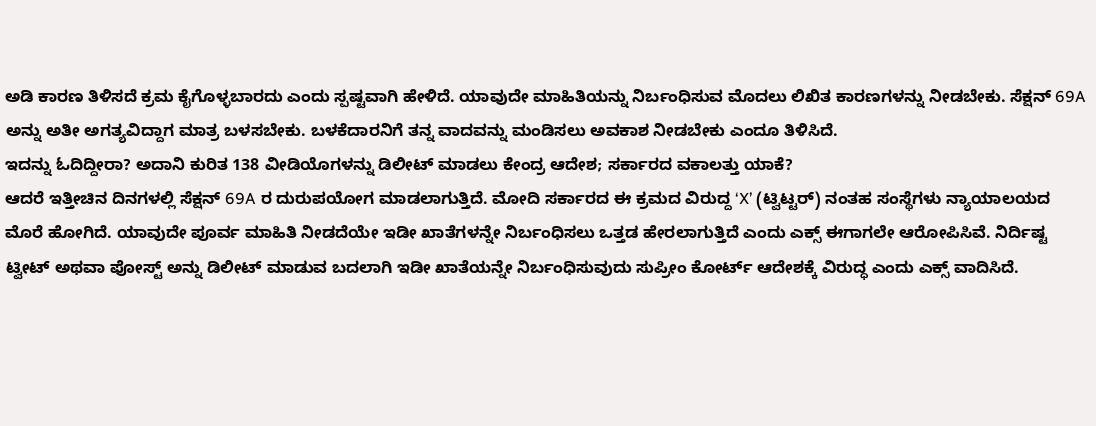ಅಡಿ ಕಾರಣ ತಿಳಿಸದೆ ಕ್ರಮ ಕೈಗೊಳ್ಳಬಾರದು ಎಂದು ಸ್ಪಷ್ಟವಾಗಿ ಹೇಳಿದೆ. ಯಾವುದೇ ಮಾಹಿತಿಯನ್ನು ನಿರ್ಬಂಧಿಸುವ ಮೊದಲು ಲಿಖಿತ ಕಾರಣಗಳನ್ನು ನೀಡಬೇಕು. ಸೆಕ್ಷನ್ 69A ಅನ್ನು ಅತೀ ಅಗತ್ಯವಿದ್ದಾಗ ಮಾತ್ರ ಬಳಸಬೇಕು. ಬಳಕೆದಾರನಿಗೆ ತನ್ನ ವಾದವನ್ನು ಮಂಡಿಸಲು ಅವಕಾಶ ನೀಡಬೇಕು ಎಂದೂ ತಿಳಿಸಿದೆ.
ಇದನ್ನು ಓದಿದ್ದೀರಾ? ಅದಾನಿ ಕುರಿತ 138 ವೀಡಿಯೊಗಳನ್ನು ಡಿಲೀಟ್ ಮಾಡಲು ಕೇಂದ್ರ ಆದೇಶ; ಸರ್ಕಾರದ ವಕಾಲತ್ತು ಯಾಕೆ?
ಆದರೆ ಇತ್ತೀಚಿನ ದಿನಗಳಲ್ಲಿ ಸೆಕ್ಷನ್ 69A ರ ದುರುಪಯೋಗ ಮಾಡಲಾಗುತ್ತಿದೆ. ಮೋದಿ ಸರ್ಕಾರದ ಈ ಕ್ರಮದ ವಿರುದ್ದ ‘X’ (ಟ್ವಿಟ್ಟರ್) ನಂತಹ ಸಂಸ್ಥೆಗಳು ನ್ಯಾಯಾಲಯದ ಮೊರೆ ಹೋಗಿದೆ. ಯಾವುದೇ ಪೂರ್ವ ಮಾಹಿತಿ ನೀಡದೆಯೇ ಇಡೀ ಖಾತೆಗಳನ್ನೇ ನಿರ್ಬಂಧಿಸಲು ಒತ್ತಡ ಹೇರಲಾಗುತ್ತಿದೆ ಎಂದು ಎಕ್ಸ್ ಈಗಾಗಲೇ ಆರೋಪಿಸಿವೆ. ನಿರ್ದಿಷ್ಟ ಟ್ವೀಟ್ ಅಥವಾ ಪೋಸ್ಟ್ ಅನ್ನು ಡಿಲೀಟ್ ಮಾಡುವ ಬದಲಾಗಿ ಇಡೀ ಖಾತೆಯನ್ನೇ ನಿರ್ಬಂಧಿಸುವುದು ಸುಪ್ರೀಂ ಕೋರ್ಟ್ ಆದೇಶಕ್ಕೆ ವಿರುದ್ಧ ಎಂದು ಎಕ್ಸ್ ವಾದಿಸಿದೆ.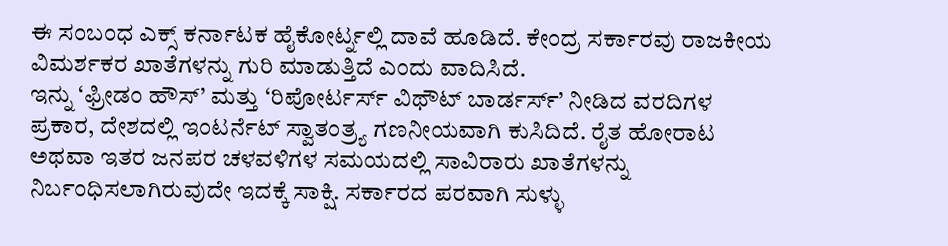ಈ ಸಂಬಂಧ ಎಕ್ಸ್ ಕರ್ನಾಟಕ ಹೈಕೋರ್ಟ್ನಲ್ಲಿ ದಾವೆ ಹೂಡಿದೆ. ಕೇಂದ್ರ ಸರ್ಕಾರವು ರಾಜಕೀಯ ವಿಮರ್ಶಕರ ಖಾತೆಗಳನ್ನು ಗುರಿ ಮಾಡುತ್ತಿದೆ ಎಂದು ವಾದಿಸಿದೆ.
ಇನ್ನು ‘ಫ್ರೀಡಂ ಹೌಸ್’ ಮತ್ತು ‘ರಿಪೋರ್ಟರ್ಸ್ ವಿಥೌಟ್ ಬಾರ್ಡರ್ಸ್’ ನೀಡಿದ ವರದಿಗಳ ಪ್ರಕಾರ, ದೇಶದಲ್ಲಿ ಇಂಟರ್ನೆಟ್ ಸ್ವಾತಂತ್ರ್ಯ ಗಣನೀಯವಾಗಿ ಕುಸಿದಿದೆ. ರೈತ ಹೋರಾಟ ಅಥವಾ ಇತರ ಜನಪರ ಚಳವಳಿಗಳ ಸಮಯದಲ್ಲಿ ಸಾವಿರಾರು ಖಾತೆಗಳನ್ನು ನಿರ್ಬಂಧಿಸಲಾಗಿರುವುದೇ ಇದಕ್ಕೆ ಸಾಕ್ಷಿ. ಸರ್ಕಾರದ ಪರವಾಗಿ ಸುಳ್ಳು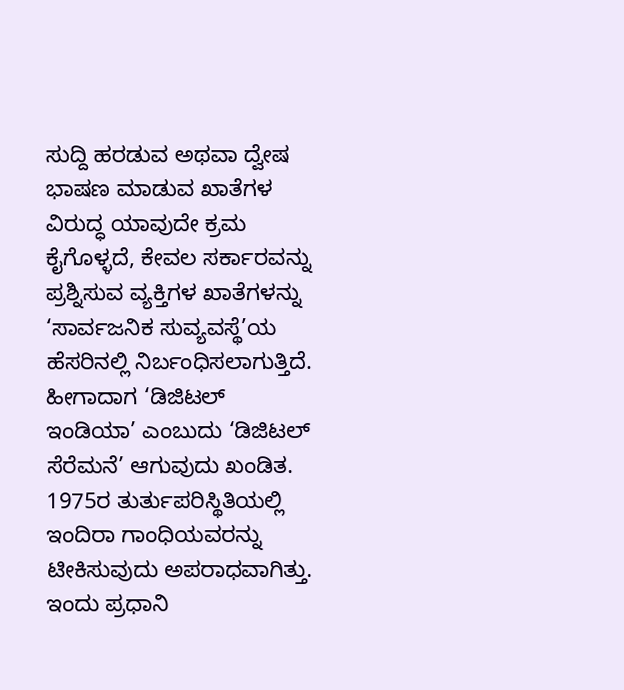ಸುದ್ದಿ ಹರಡುವ ಅಥವಾ ದ್ವೇಷ ಭಾಷಣ ಮಾಡುವ ಖಾತೆಗಳ ವಿರುದ್ಧ ಯಾವುದೇ ಕ್ರಮ ಕೈಗೊಳ್ಳದೆ, ಕೇವಲ ಸರ್ಕಾರವನ್ನು ಪ್ರಶ್ನಿಸುವ ವ್ಯಕ್ತಿಗಳ ಖಾತೆಗಳನ್ನು ‘ಸಾರ್ವಜನಿಕ ಸುವ್ಯವಸ್ಥೆ’ಯ ಹೆಸರಿನಲ್ಲಿ ನಿರ್ಬಂಧಿಸಲಾಗುತ್ತಿದೆ. ಹೀಗಾದಾಗ ‘ಡಿಜಿಟಲ್ ಇಂಡಿಯಾ’ ಎಂಬುದು ‘ಡಿಜಿಟಲ್ ಸೆರೆಮನೆ’ ಆಗುವುದು ಖಂಡಿತ.
1975ರ ತುರ್ತುಪರಿಸ್ಥಿತಿಯಲ್ಲಿ ಇಂದಿರಾ ಗಾಂಧಿಯವರನ್ನು ಟೀಕಿಸುವುದು ಅಪರಾಧವಾಗಿತ್ತು. ಇಂದು ಪ್ರಧಾನಿ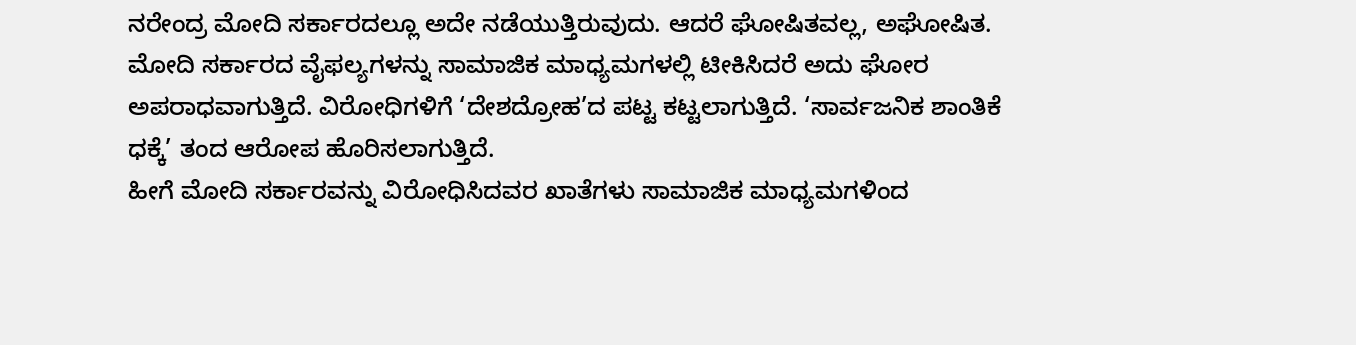ನರೇಂದ್ರ ಮೋದಿ ಸರ್ಕಾರದಲ್ಲೂ ಅದೇ ನಡೆಯುತ್ತಿರುವುದು. ಆದರೆ ಘೋಷಿತವಲ್ಲ, ಅಘೋಷಿತ. ಮೋದಿ ಸರ್ಕಾರದ ವೈಫಲ್ಯಗಳನ್ನು ಸಾಮಾಜಿಕ ಮಾಧ್ಯಮಗಳಲ್ಲಿ ಟೀಕಿಸಿದರೆ ಅದು ಘೋರ ಅಪರಾಧವಾಗುತ್ತಿದೆ. ವಿರೋಧಿಗಳಿಗೆ ‘ದೇಶದ್ರೋಹ’ದ ಪಟ್ಟ ಕಟ್ಟಲಾಗುತ್ತಿದೆ. ‘ಸಾರ್ವಜನಿಕ ಶಾಂತಿಕೆ ಧಕ್ಕೆ’ ತಂದ ಆರೋಪ ಹೊರಿಸಲಾಗುತ್ತಿದೆ.
ಹೀಗೆ ಮೋದಿ ಸರ್ಕಾರವನ್ನು ವಿರೋಧಿಸಿದವರ ಖಾತೆಗಳು ಸಾಮಾಜಿಕ ಮಾಧ್ಯಮಗಳಿಂದ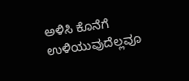ಅಳಿಸಿ ಕೊನೆಗೆ ಉಳಿಯುವುದೆಲ್ಲವೂ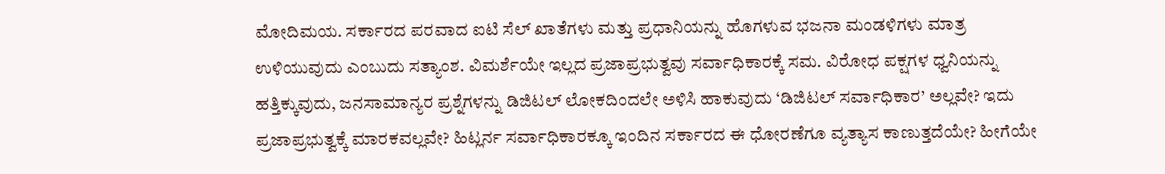ಮೋದಿಮಯ. ಸರ್ಕಾರದ ಪರವಾದ ಐಟಿ ಸೆಲ್ ಖಾತೆಗಳು ಮತ್ತು ಪ್ರಧಾನಿಯನ್ನು ಹೊಗಳುವ ಭಜನಾ ಮಂಡಳಿಗಳು ಮಾತ್ರ ಉಳಿಯುವುದು ಎಂಬುದು ಸತ್ಯಾಂಶ. ವಿಮರ್ಶೆಯೇ ಇಲ್ಲದ ಪ್ರಜಾಪ್ರಭುತ್ವವು ಸರ್ವಾಧಿಕಾರಕ್ಕೆ ಸಮ. ವಿರೋಧ ಪಕ್ಷಗಳ ಧ್ವನಿಯನ್ನು ಹತ್ತಿಕ್ಕುವುದು, ಜನಸಾಮಾನ್ಯರ ಪ್ರಶ್ನೆಗಳನ್ನು ಡಿಜಿಟಲ್ ಲೋಕದಿಂದಲೇ ಅಳಿಸಿ ಹಾಕುವುದು ‘ಡಿಜಿಟಲ್ ಸರ್ವಾಧಿಕಾರ’ ಅಲ್ಲವೇ? ಇದು ಪ್ರಜಾಪ್ರಭುತ್ವಕ್ಕೆ ಮಾರಕವಲ್ಲವೇ? ಹಿಟ್ಲರ್ನ ಸರ್ವಾಧಿಕಾರಕ್ಕೂ ಇಂದಿನ ಸರ್ಕಾರದ ಈ ಧೋರಣೆಗೂ ವ್ಯತ್ಯಾಸ ಕಾಣುತ್ತದೆಯೇ? ಹೀಗೆಯೇ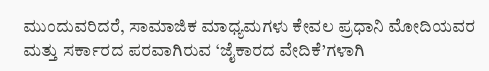ಮುಂದುವರಿದರೆ, ಸಾಮಾಜಿಕ ಮಾಧ್ಯಮಗಳು ಕೇವಲ ಪ್ರಧಾನಿ ಮೋದಿಯವರ ಮತ್ತು ಸರ್ಕಾರದ ಪರವಾಗಿರುವ ‘ಜೈಕಾರದ ವೇದಿಕೆ’ಗಳಾಗಿ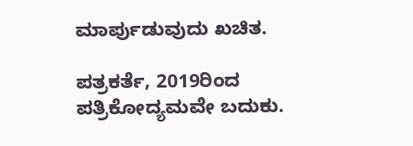ಮಾರ್ಪುಡುವುದು ಖಚಿತ.

ಪತ್ರಕರ್ತೆ, 2019ರಿಂದ ಪತ್ರಿಕೋದ್ಯಮವೇ ಬದುಕು.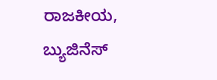ರಾಜಕೀಯ, ಬ್ಯುಜಿನೆಸ್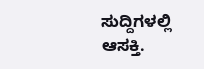ಸುದ್ದಿಗಳಲ್ಲಿ ಆಸಕ್ತಿ.